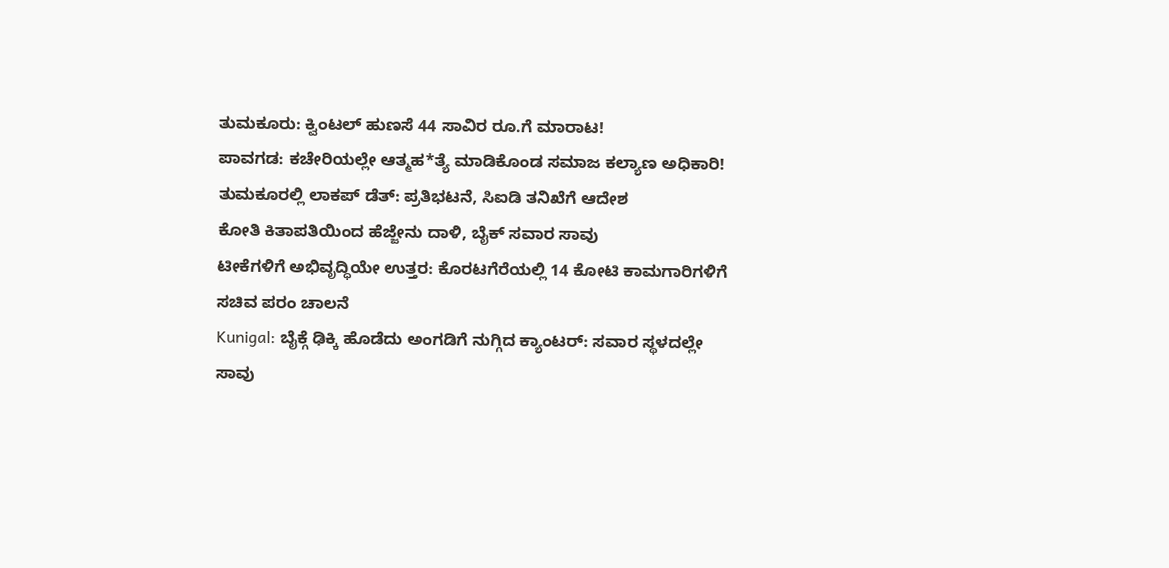ತುಮಕೂರು: ಕ್ವಿಂಟಲ್ ಹುಣಸೆ 44 ಸಾವಿರ ರೂ.ಗೆ ಮಾರಾಟ!
ಪಾವಗಡ: ಕಚೇರಿಯಲ್ಲೇ ಆತ್ಮಹ*ತ್ಯೆ ಮಾಡಿಕೊಂಡ ಸಮಾಜ ಕಲ್ಯಾಣ ಅಧಿಕಾರಿ!
ತುಮಕೂರಲ್ಲಿ ಲಾಕಪ್ ಡೆತ್: ಪ್ರತಿಭಟನೆ, ಸಿಐಡಿ ತನಿಖೆಗೆ ಆದೇಶ
ಕೋತಿ ಕಿತಾಪತಿಯಿಂದ ಹೆಜ್ಜೇನು ದಾಳಿ, ಬೈಕ್ ಸವಾರ ಸಾವು
ಟೀಕೆಗಳಿಗೆ ಅಭಿವೃದ್ಧಿಯೇ ಉತ್ತರ: ಕೊರಟಗೆರೆಯಲ್ಲಿ 14 ಕೋಟಿ ಕಾಮಗಾರಿಗಳಿಗೆ ಸಚಿವ ಪರಂ ಚಾಲನೆ
Kunigal: ಬೈಕ್ಗೆ ಢಿಕ್ಕಿ ಹೊಡೆದು ಅಂಗಡಿಗೆ ನುಗ್ಗಿದ ಕ್ಯಾಂಟರ್: ಸವಾರ ಸ್ಥಳದಲ್ಲೇ ಸಾವು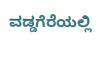ವಡ್ಡಗೆರೆಯಲ್ಲಿ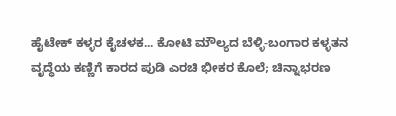ಹೈಟೇಕ್ ಕಳ್ಳರ ಕೈಚಳಕ... ಕೋಟಿ ಮೌಲ್ಯದ ಬೆಳ್ಳಿ-ಬಂಗಾರ ಕಳ್ಳತನ
ವೃದ್ಧೆಯ ಕಣ್ಣಿಗೆ ಕಾರದ ಪುಡಿ ಎರಚಿ ಭೀಕರ ಕೊಲೆ; ಚಿನ್ನಾಭರಣ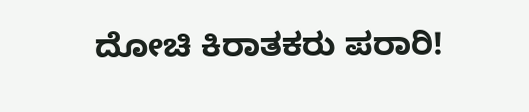ದೋಚಿ ಕಿರಾತಕರು ಪರಾರಿ!